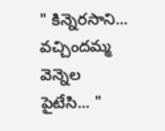" కిన్నెరసాని... వచ్చిందమ్మ వెన్నెల పైటేసి... "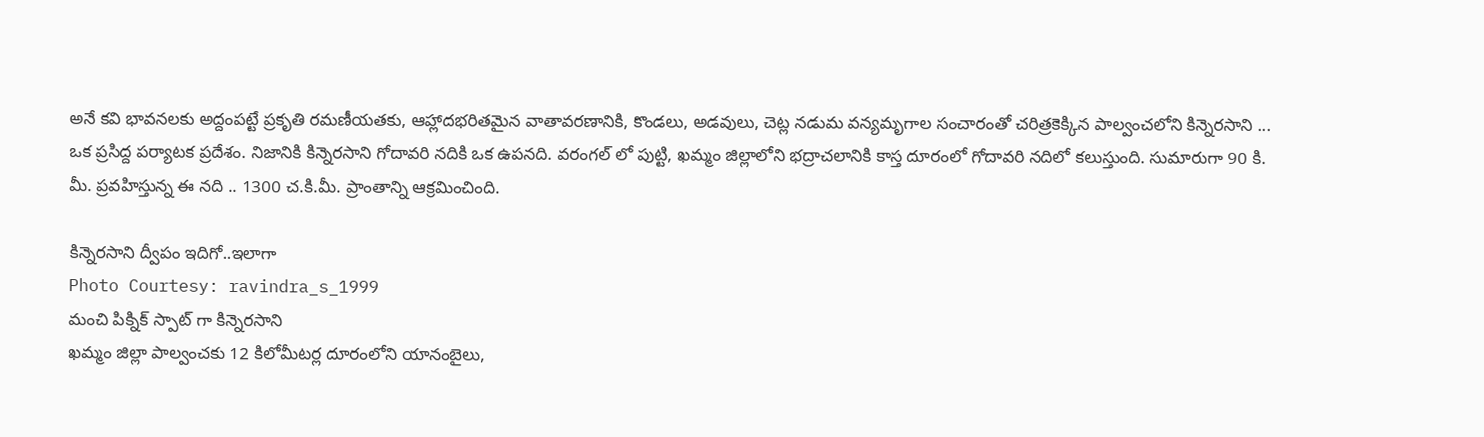అనే కవి భావనలకు అద్దంపట్టే ప్రకృతి రమణీయతకు, ఆహ్లాదభరితమైన వాతావరణానికి, కొండలు, అడవులు, చెట్ల నడుమ వన్యమృగాల సంచారంతో చరిత్రకెక్కిన పాల్వంచలోని కిన్నెరసాని ... ఒక ప్రసిద్ద పర్యాటక ప్రదేశం. నిజానికి కిన్నెరసాని గోదావరి నదికి ఒక ఉపనది. వరంగల్ లో పుట్టి, ఖమ్మం జిల్లాలోని భద్రాచలానికి కాస్త దూరంలో గోదావరి నదిలో కలుస్తుంది. సుమారుగా 90 కి. మీ. ప్రవహిస్తున్న ఈ నది .. 1300 చ.కి.మీ. ప్రాంతాన్ని ఆక్రమించింది.

కిన్నెరసాని ద్వీపం ఇదిగో..ఇలాగా
Photo Courtesy: ravindra_s_1999
మంచి పిక్నిక్ స్పాట్ గా కిన్నెరసాని
ఖమ్మం జిల్లా పాల్వంచకు 12 కిలోమీటర్ల దూరంలోని యానంబైలు,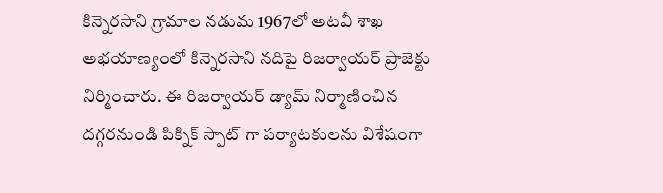కిన్నెరసాని గ్రామాల నడుమ 1967లో అటవీ శాఖ అభయాణ్యంలో కిన్నెరసాని నదిపై రిజర్వాయర్ ప్రాజెక్టు నిర్మించారు. ఈ రిజర్వాయర్ డ్యామ్ నిర్మాణించిన దగ్గరనుండి పిక్నిక్ స్పాట్ గా పర్యాటకులను విశేషంగా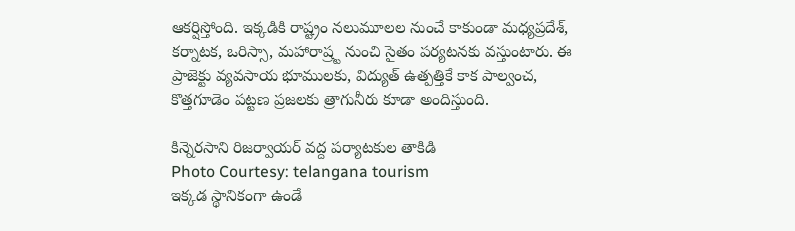ఆకర్షిస్తోంది. ఇక్కడికి రాష్ట్రం నలుమూలల నుంచే కాకుండా మధ్యప్రదేశ్, కర్నాటక, ఒరిస్సా, మహారాష్ర్ట నుంచి సైతం పర్యటనకు వస్తుంటారు. ఈ ప్రాజెక్టు వ్యవసాయ భూములకు, విద్యుత్ ఉత్పత్తికే కాక పాల్వంచ, కొత్తగూడెం పట్టణ ప్రజలకు త్రాగునీరు కూడా అందిస్తుంది.

కిన్నెరసాని రిజర్వాయర్ వద్ద పర్యాటకుల తాకిడి
Photo Courtesy: telangana tourism
ఇక్కడ స్థానికంగా ఉండే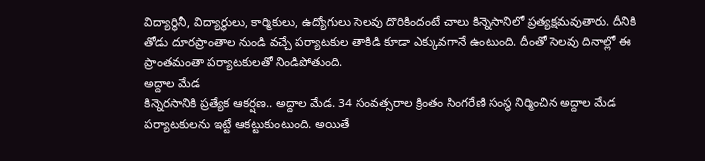విద్యార్థినీ, విద్యార్థులు, కార్మికులు, ఉద్యోగులు సెలవు దొరికిందంటే చాలు కిన్నెసానిలో ప్రత్యక్షమవుతారు. దీనికి తోడు దూరప్రాంతాల నుండి వచ్చే పర్యాటకుల తాకిడి కూడా ఎక్కువగానే ఉంటుంది. దీంతో సెలవు దినాల్లో ఈ ప్రాంతమంతా పర్యాటకులతో నిండిపోతుంది.
అద్దాల మేడ
కిన్నెరసానికి ప్రత్యేక ఆకర్షణ.. అద్దాల మేడ. 34 సంవత్సరాల క్రింతం సింగరేణి సంస్థ నిర్మించిన అద్దాల మేడ పర్యాటకులను ఇట్టే ఆకట్టుకుంటుంది. అయితే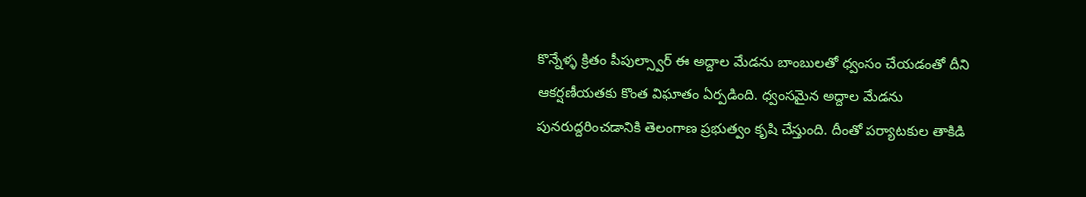కొన్నేళ్ళ క్రితం పీపుల్స్వార్ ఈ అద్దాల మేడను బాంబులతో ధ్వంసం చేయడంతో దీని ఆకర్షణీయతకు కొంత విఘాతం ఏర్పడింది. ధ్వంసమైన అద్దాల మేడను పునరుద్దరించడానికి తెలంగాణ ప్రభుత్వం కృషి చేస్తుంది. దీంతో పర్యాటకుల తాకిడి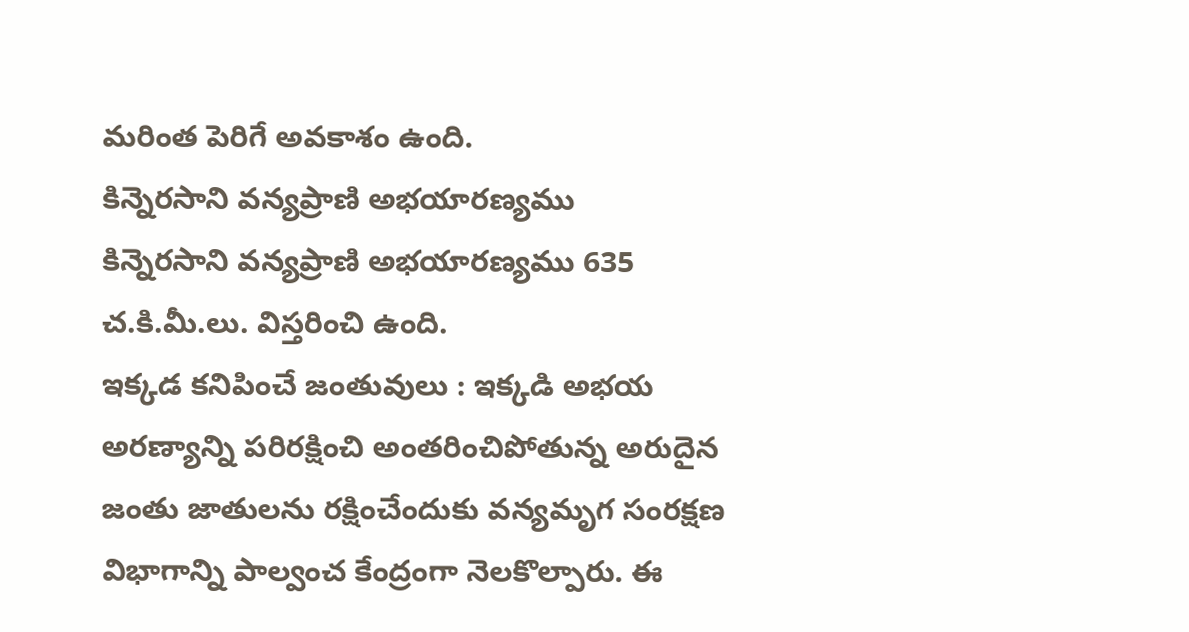మరింత పెరిగే అవకాశం ఉంది.
కిన్నెరసాని వన్యప్రాణి అభయారణ్యము
కిన్నెరసాని వన్యప్రాణి అభయారణ్యము 635 చ.కి.మీ.లు. విస్తరించి ఉంది.
ఇక్కడ కనిపించే జంతువులు : ఇక్కడి అభయ అరణ్యాన్ని పరిరక్షించి అంతరించిపోతున్న అరుదైన జంతు జాతులను రక్షించేందుకు వన్యమృగ సంరక్షణ విభాగాన్ని పాల్వంచ కేంద్రంగా నెలకొల్పారు. ఈ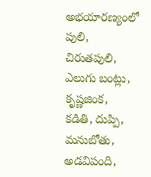అభయారణ్యంలో పులి, చిరుతపులి, ఎలుగు బంట్లు, కృష్ణజింక, కడితి, దుప్పి, మనుబోతు, అడవిపంది,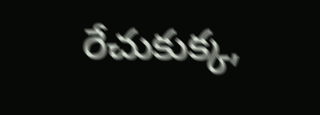రేచుకుక్క,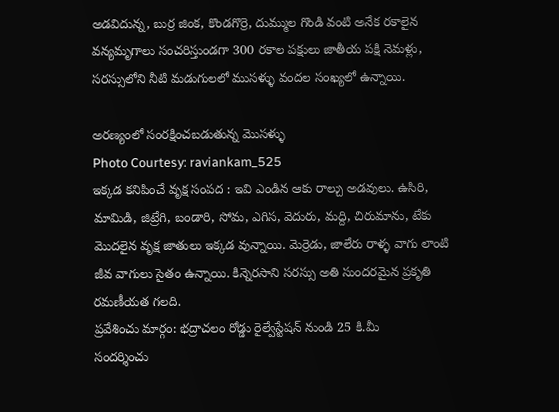అడవిదున్న, బుర్ర జింక, కొండగొర్రె, దుమ్ముల గొండి వంటి అనేక రకాలైన వన్యమృగాలు సంచరిస్తుండగా 300 రకాల పక్షులు జాతీయ పక్షి నెమళ్లు, సరస్సులోని నీటి మడుగులలో ముసళ్ళు వందల సంఖ్యలో ఉన్నాయి.

అరణ్యంలో సంరక్షించబడుతున్న మొసళ్ళు
Photo Courtesy: raviankam_525
ఇక్కడ కనిపించే వృక్ష సంపద : ఇవి ఎండిన ఆకు రాల్చు అడవులు. ఉసిరి, మామిడి, జిట్రేగి, బండారి, సోమ, ఎగిస, వెదురు, మద్ది, చిరుమాను, టేకు మొదలైన వృక్ష జాతులు ఇక్కడ వున్నాయి. మెర్రెడు, జాలేరు రాళ్ళ వాగు లాంటి జీవ వాగులు సైతం ఉన్నాయి. కిన్నెరసాని సరస్సు అతి సుందరమైన ప్రకృతి రమణీయత గలది.
ప్రవేశించు మార్గం: భద్రాచలం రోడ్డు రైల్వేస్టేషన్ నుండి 25 కి.మీ
సందర్శించు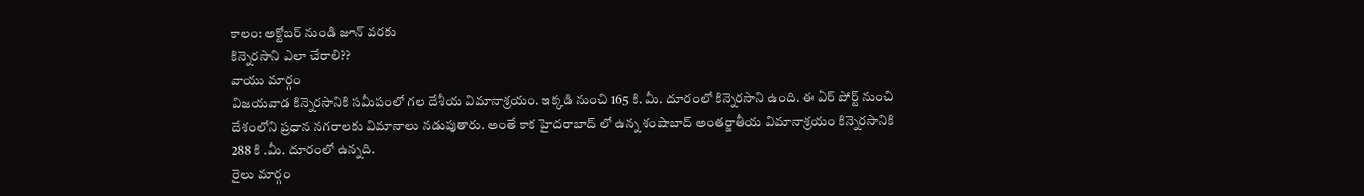కాలం: అక్టోబర్ నుండి జూన్ వరకు
కిన్నెరసాని ఎలా చేరాలి??
వాయు మార్గం
విజయవాడ కిన్నెరసానికి సమీపంలో గల దేశీయ విమానాశ్రయం. ఇక్కడి నుంచి 165 కి. మీ. దూరంలో కిన్నెరసాని ఉంది. ఈ ఏర్ పోర్ట్ నుంచి దేశంలోని ప్రధాన నగరాలకు విమానాలు నడుపుతారు. అంతే కాక హైదరాబాద్ లో ఉన్న శంషాబాద్ అంతర్జాతీయ విమానాశ్రయం కిన్నెరసానికి 288 కి .మీ. దూరంలో ఉన్నది.
రైలు మార్గం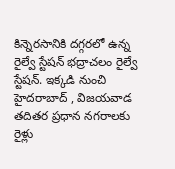కిన్నెరసానికి దగ్గరలో ఉన్న రైల్వే స్టేషన్ భద్రాచలం రైల్వే స్టేషన్. ఇక్కడి నుంచి హైదరాబాద్ , విజయవాడ తదితర ప్రధాన నగరాలకు రైళ్లు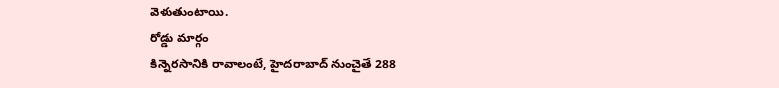వెళుతుంటాయి.
రోడ్డు మార్గం
కిన్నెరసానికి రావాలంటే, హైదరాబాద్ నుంచైతే 288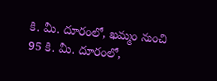కి. మీ. దూరంలో, ఖమ్మం నుంచి 95 కి. మీ. దూరంలో,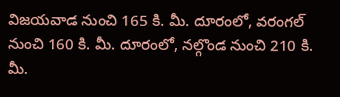విజయవాడ నుంచి 165 కి. మీ. దూరంలో, వరంగల్ నుంచి 160 కి. మీ. దూరంలో, నల్గొండ నుంచి 210 కి. మీ.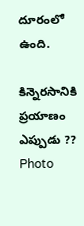దూరంలో ఉంది.

కిన్నెరసానికి ప్రయాణం ఎప్పుడు ??
Photo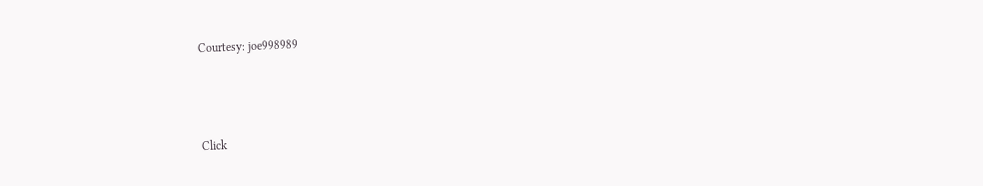Courtesy: joe998989



Click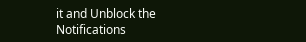it and Unblock the Notifications